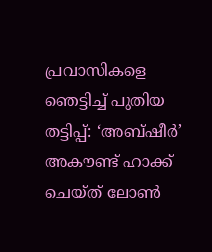പ്രവാസികളെ ഞെട്ടിച്ച്‌ പുതിയ തട്ടിപ്പ്: ‘അബ്ഷീര്‍’ അകൗണ്ട് ഹാക്ക് ചെയ്ത് ലോണ്‍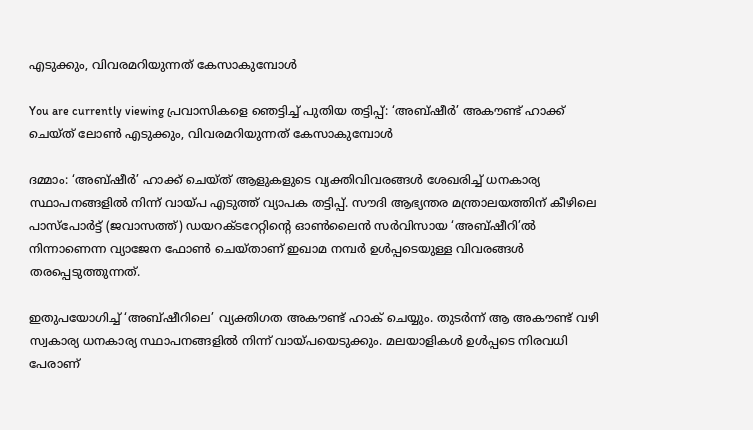എടുക്കും, വിവരമറിയുന്നത് കേസാകുമ്പോള്‍

You are currently viewing പ്രവാസികളെ ഞെട്ടിച്ച്‌ പുതിയ തട്ടിപ്പ്: ‘അബ്ഷീര്‍’ അകൗണ്ട് ഹാക്ക് ചെയ്ത് ലോണ്‍ എടുക്കും, വിവരമറിയുന്നത് കേസാകുമ്പോള്‍

ദമ്മാം: ‘അബ്ഷീര്‍’ ഹാക്ക് ചെയ്‌ത്‌ ആളുകളുടെ വ്യക്തിവിവരങ്ങള്‍ ശേഖരിച്ച്‌ ധനകാര്യ സ്ഥാപനങ്ങളില്‍ നിന്ന് വായ്‌പ എടുത്ത് വ്യാപക തട്ടിപ്പ്. സൗദി ആഭ്യന്തര മന്ത്രാലയത്തിന് കീഴിലെ പാസ്പോര്‍ട്ട് (ജവാസത്ത്) ഡയറക്ടറേറ്റിൻ്റെ ഓണ്‍ലൈന്‍ സര്‍വിസായ ‘അബ്ഷീറി’ല്‍ നിന്നാണെന്ന വ്യാജേന ഫോണ്‍ ചെയ്‌താണ് ഇഖാമ നമ്പര്‍ ഉള്‍പ്പടെയുള്ള വിവരങ്ങള്‍ തരപ്പെടുത്തുന്നത്.

ഇതുപയോഗിച്ച്‌ ‘അബ്ഷീറിലെ’ വ്യക്തിഗത അകൗണ്ട് ഹാക് ചെയ്യും. തുടര്‍ന്ന് ആ അകൗണ്ട് വഴി സ്വകാര്യ ധനകാര്യ സ്ഥാപനങ്ങളില്‍ നിന്ന് വായ്‌പയെടുക്കും. മലയാളികള്‍ ഉള്‍പ്പടെ നിരവധി പേരാണ്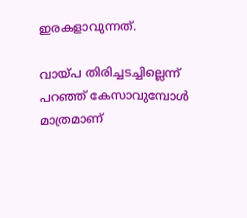ഇരകളാവുന്നത്.

വായ്‌പ തിരിച്ചടച്ചില്ലെന്ന് പറഞ്ഞ് കേസാവുമ്പോള്‍ മാത്രമാണ്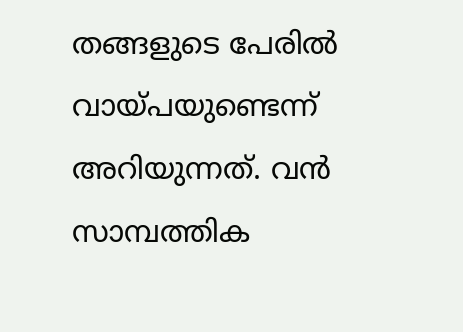തങ്ങളുടെ പേരില്‍ വായ്‌പയുണ്ടെന്ന് അറിയുന്നത്. വന്‍ സാമ്പത്തിക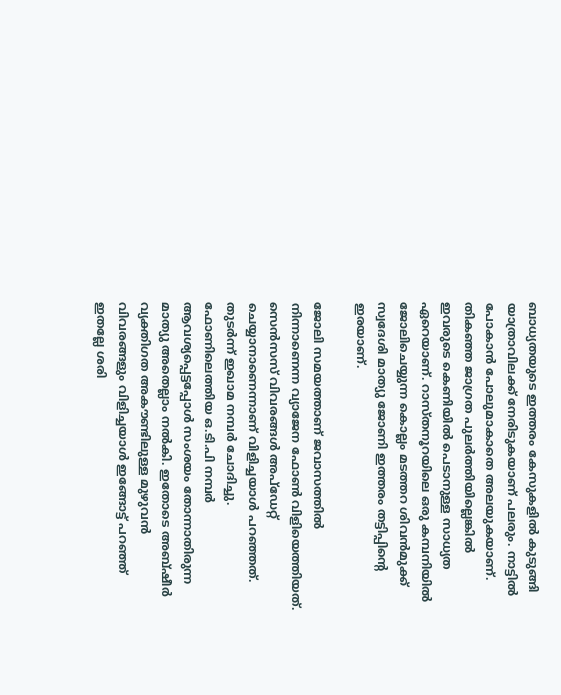ബാധ്യതയുടെ ഇത്തരം കേസുകളില്‍ കുടുങ്ങി യാത്രാവിലക്ക് നേരിടുകയാണ് പലരും. നാട്ടില്‍ പോകാന്‍ പോലുമാകാതെ അലയുകയാണ്. തികഞ്ഞ ജാഗ്രത പുലര്‍ത്തിയില്ലെങ്കില്‍ ഇവരുടെ കെണിയില്‍ പെടാനുള്ള സാധ്യത ഏറെയാണ്. റാസ്തനൂറയിലെ ഒരു കമ്പനിയില്‍ ജോലിചെയ്യുന്ന കൊല്ലം മടത്തറ ശിവന്‍മുക്ക് സ്വദേശി മാത്യു ജോണി ഇത്തരം തട്ടിപ്പിൻ്റെ ഇരയാണ്.

ജോലി സമയത്താണ് ജവാസത്തില്‍ നിന്നാണെന്ന വ്യാജേന ഫോണ്‍ വിളിയെത്തിയത്. സെന്‍സസ് വിവരങ്ങള്‍ അപ്ഡേറ്റ് ചെയ്യാനാണെന്നാണ് വിളിച്ചയാള്‍ പറഞ്ഞത്. തുടര്‍ന്ന് ഇഖാമ നമ്പര്‍ ചോദിച്ചു. ഫോണിലെത്തിയ ഒ.ടി.പി നമ്പര്‍ ആവശ്യപ്പെട്ടപ്പോള്‍ സംശയം തോന്നാതിരുന്ന മാത്യു അതെല്ലാം നല്‍കി. ഇതോടെ അബ്ഷീര്‍ വ്യക്തിഗത അകൗണ്ടിലുള്ള മുഴുവന്‍ വിവരങ്ങളും വിളിച്ചയാള്‍ ഇങ്ങോട്ട് പറഞ്ഞ് ഇതല്ലേ ശരി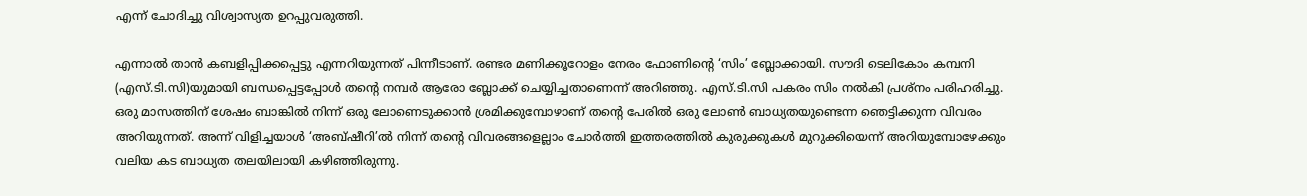എന്ന് ചോദിച്ചു വിശ്വാസ്യത ഉറപ്പുവരുത്തി.

എന്നാല്‍ താന്‍ കബളിപ്പിക്കപ്പെട്ടു എന്നറിയുന്നത് പിന്നീടാണ്. രണ്ടര മണിക്കൂറോളം നേരം ഫോണിൻ്റെ ‘സിം’ ബ്ലോക്കായി. സൗദി ടെലികോം കമ്പനി (എസ്.ടി.സി)യുമായി ബന്ധപ്പെട്ടപ്പോള്‍ തൻ്റെ നമ്പര്‍ ആരോ ബ്ലോക്ക് ചെയ്യിച്ചതാണെന്ന് അറിഞ്ഞു. എസ്.ടി.സി പകരം സിം നല്‍കി പ്രശ്നം പരിഹരിച്ചു. ഒരു മാസത്തിന് ശേഷം ബാങ്കില്‍ നിന്ന് ഒരു ലോണെടുക്കാന്‍ ശ്രമിക്കുമ്പോഴാണ് തൻ്റെ പേരില്‍ ഒരു ലോണ്‍ ബാധ്യതയുണ്ടെന്ന ഞെട്ടിക്കുന്ന വിവരം അറിയുന്നത്. അന്ന് വിളിച്ചയാള്‍ ‘അബ്ഷീറി’ല്‍ നിന്ന് തൻ്റെ വിവരങ്ങളെല്ലാം ചോര്‍ത്തി ഇത്തരത്തില്‍ കുരുക്കുകള്‍ മുറുക്കിയെന്ന് അറിയുമ്പോഴേക്കും വലിയ കട ബാധ്യത തലയിലായി കഴിഞ്ഞിരുന്നു.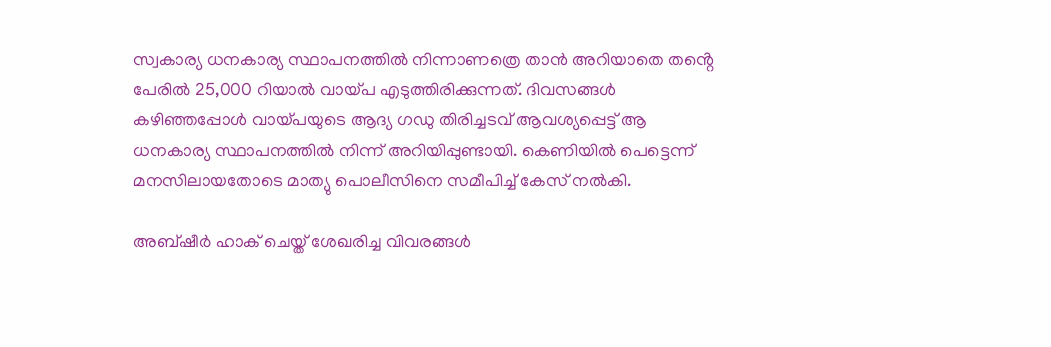സ്വകാര്യ ധനകാര്യ സ്ഥാപനത്തില്‍ നിന്നാണത്രെ താന്‍ അറിയാതെ തൻ്റെ പേരില്‍ 25,000 റിയാല്‍ വായ്‌പ എടുത്തിരിക്കുന്നത്. ദിവസങ്ങള്‍ കഴിഞ്ഞപ്പോള്‍ വായ്‌പയുടെ ആദ്യ ഗഡു തിരിച്ചടവ് ആവശ്യപ്പെട്ട് ആ ധനകാര്യ സ്ഥാപനത്തില്‍ നിന്ന് അറിയിപ്പുണ്ടായി. കെണിയില്‍ പെട്ടെന്ന് മനസിലായതോടെ മാത്യു പൊലീസിനെ സമീപിച്ച്‌ കേസ് നല്‍കി.

അബ്ഷീര്‍ ഹാക് ചെയ്ത് ശേഖരിച്ച വിവരങ്ങള്‍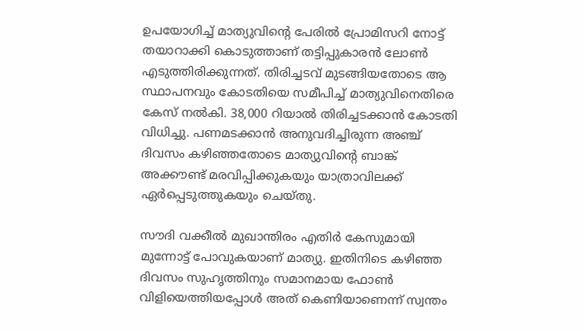ഉപയോഗിച്ച്‌ മാത്യുവിൻ്റെ പേരില്‍ പ്രോമിസറി നോട്ട് തയാറാക്കി കൊടുത്താണ് തട്ടിപ്പുകാരന്‍ ലോണ്‍ എടുത്തിരിക്കുന്നത്. തിരിച്ചടവ് മുടങ്ങിയതോടെ ആ സ്ഥാപനവും കോടതിയെ സമീപിച്ച്‌ മാത്യുവിനെതിരെ കേസ് നല്‍കി. 38,000 റിയാല്‍ തിരിച്ചടക്കാന്‍ കോടതി വിധിച്ചു. പണമടക്കാന്‍ അനുവദിച്ചിരുന്ന അഞ്ച് ദിവസം കഴിഞ്ഞതോടെ മാത്യുവിൻ്റെ ബാങ്ക് അക്കൗണ്ട് മരവിപ്പിക്കുകയും യാത്രാവിലക്ക് ഏര്‍പ്പെടുത്തുകയും ചെയ്തു.

സൗദി വക്കീല്‍ മുഖാന്തിരം എതിര്‍ കേസുമായി മുന്നോട്ട് പോവുകയാണ് മാത്യു. ഇതിനിടെ കഴിഞ്ഞ ദിവസം സുഹൃത്തിനും സമാനമായ ഫോണ്‍ വിളിയെത്തിയപ്പോള്‍ അത് കെണിയാണെന്ന് സ്വന്തം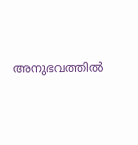അനുഭവത്തില്‍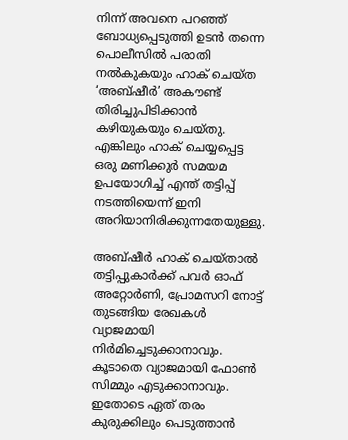നിന്ന് അവനെ പറഞ്ഞ് ബോധ്യപ്പെടുത്തി ഉടന്‍ തന്നെ പൊലീസില്‍ പരാതി നല്‍കുകയും ഹാക് ചെയ്ത ‘അബ്ഷീര്‍’ അകൗണ്ട് തിരിച്ചുപിടിക്കാന്‍ കഴിയുകയും ചെയ്തു. എങ്കിലും ഹാക് ചെയ്യപ്പെട്ട ഒരു മണിക്കുര്‍ സമയമ ഉപയോഗിച്ച്‌ എന്ത് തട്ടിപ്പ് നടത്തിയെന്ന് ഇനി അറിയാനിരിക്കുന്നതേയുള്ളു.

അബ്ഷീര്‍ ഹാക് ചെയ്താല്‍ തട്ടിപ്പുകാര്‍ക്ക് പവര്‍ ഓഫ് അറ്റോര്‍ണി, പ്രോമസറി നോട്ട് തുടങ്ങിയ രേഖകള്‍ വ്യാജമായി നിര്‍മിച്ചെടുക്കാനാവും. കൂടാതെ വ്യാജമായി ഫോണ്‍ സിമ്മും എടുക്കാനാവും. ഇതോടെ ഏത് തരം കുരുക്കിലും പെടുത്താന്‍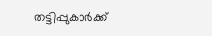തട്ടിപ്പുകാര്‍ക്ക്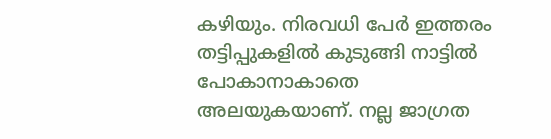കഴിയും. നിരവധി പേര്‍ ഇത്തരം തട്ടിപ്പുകളില്‍ കുടുങ്ങി നാട്ടില്‍ പോകാനാകാതെ അലയുകയാണ്. നല്ല ജാഗ്രത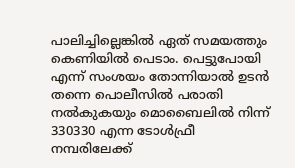പാലിച്ചില്ലെങ്കില്‍ ഏത് സമയത്തും കെണിയില്‍ പെടാം. പെട്ടുപോയി എന്ന് സംശയം തോന്നിയാല്‍ ഉടന്‍ തന്നെ പൊലീസില്‍ പരാതി നല്‍കുകയും മൊബൈലില്‍ നിന്ന് 330330 എന്ന ടോള്‍ഫ്രീ നമ്പരിലേക്ക്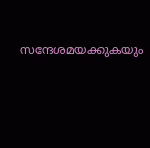സന്ദേശമയക്കുകയും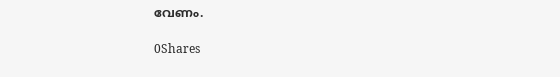വേണം.

0Shares